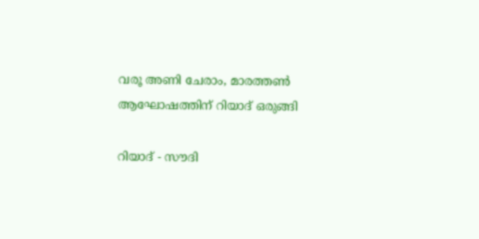വരൂ അണി ചേരാം, മാരത്തണ്‍ ആഘോഷത്തിന് റിയാദ് ഒരുങ്ങി

റിയാദ് - സൗദി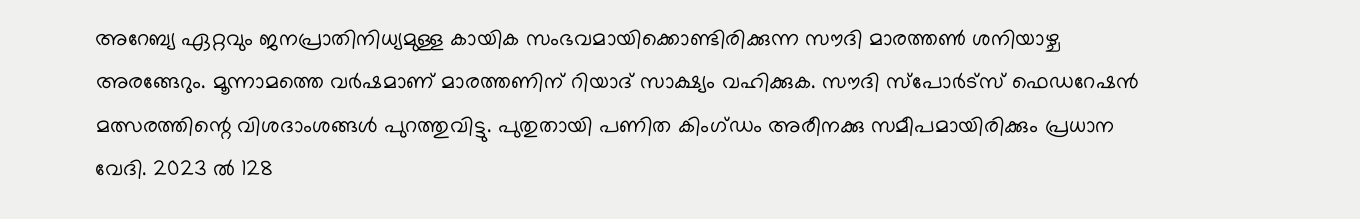അറേബ്യ ഏറ്റവും ജനപ്രാതിനിധ്യമുള്ള കായിക സംഭവമായിക്കൊണ്ടിരിക്കുന്ന സൗദി മാരത്തണ്‍ ശനിയാഴ്ച അരങ്ങേറും. മൂന്നാമത്തെ വര്‍ഷമാണ് മാരത്തണിന് റിയാദ് സാക്ഷ്യം വഹിക്കുക. സൗദി സ്‌പോര്‍ട്‌സ് ഫെഡറേഷന്‍ മത്സരത്തിന്റെ വിശദാംശങ്ങള്‍ പുറത്തുവിട്ടു. പുതുതായി പണിത കിംഗ്ഡം അരീനക്കു സമീപമായിരിക്കും പ്രധാന വേദി. 2023 ല്‍ 128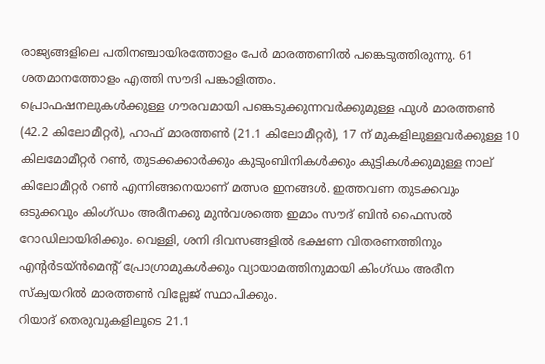രാജ്യങ്ങളിലെ പതിനഞ്ചായിരത്തോളം പേര്‍ മാരത്തണില്‍ പങ്കെടുത്തിരുന്നു. 61 ശതമാനത്തോളം എത്തി സൗദി പങ്കാളിത്തം.
പ്രൊഫഷനലുകള്‍ക്കുള്ള ഗൗരവമായി പങ്കെടുക്കുന്നവര്‍ക്കുമുള്ള ഫുള്‍ മാരത്തണ്‍ (42.2 കിലോമീറ്റര്‍), ഹാഫ് മാരത്തണ്‍ (21.1 കിലോമീറ്റര്‍), 17 ന് മുകളിലുള്ളവര്‍ക്കുള്ള 10 കിലമോമീറ്റര്‍ റണ്‍, തുടക്കക്കാര്‍ക്കും കുടുംബിനികള്‍ക്കും കുട്ടികള്‍ക്കുമുള്ള നാല് കിലോമീറ്റര്‍ റണ്‍ എന്നിങ്ങനെയാണ് മത്സര ഇനങ്ങള്‍. ഇത്തവണ തുടക്കവും ഒടുക്കവും കിംഗ്ഡം അരീനക്കു മുന്‍വശത്തെ ഇമാം സൗദ് ബിന്‍ ഫൈസല്‍ റോഡിലായിരിക്കും. വെള്ളി, ശനി ദിവസങ്ങളില്‍ ഭക്ഷണ വിതരണത്തിനും എന്റര്‍ടയ്ന്‍മെന്റ് പ്രോഗ്രാമുകള്‍ക്കും വ്യായാമത്തിനുമായി കിംഗ്ഡം അരീന സ്‌ക്വയറില്‍ മാരത്തണ്‍ വില്ലേജ് സ്ഥാപിക്കും.
റിയാദ് തെരുവുകളിലൂടെ 21.1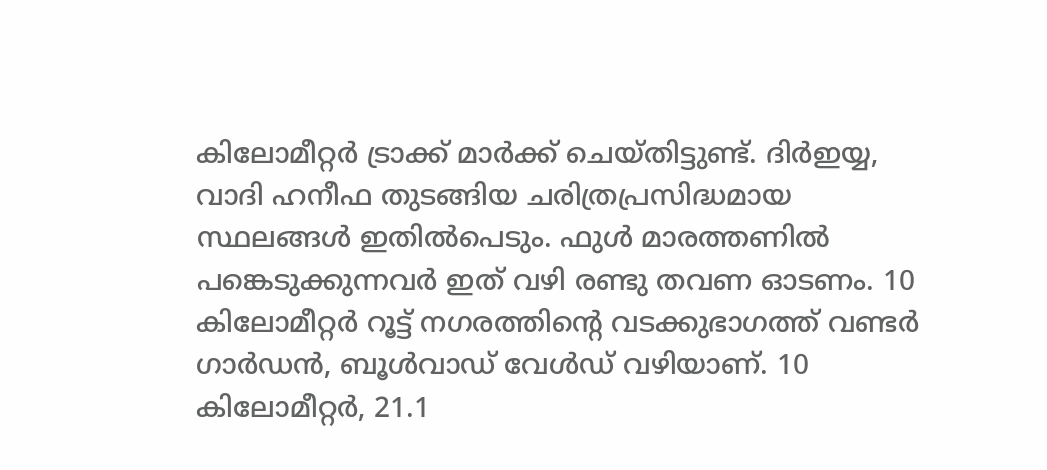കിലോമീറ്റര്‍ ട്രാക്ക് മാര്‍ക്ക് ചെയ്തിട്ടുണ്ട്. ദിര്‍ഇയ്യ, വാദി ഹനീഫ തുടങ്ങിയ ചരിത്രപ്രസിദ്ധമായ സ്ഥലങ്ങള്‍ ഇതില്‍പെടും. ഫുള്‍ മാരത്തണില്‍ പങ്കെടുക്കുന്നവര്‍ ഇത് വഴി രണ്ടു തവണ ഓടണം. 10 കിലോമീറ്റര്‍ റൂട്ട് നഗരത്തിന്റെ വടക്കുഭാഗത്ത് വണ്ടര്‍ ഗാര്‍ഡന്‍, ബൂള്‍വാഡ് വേള്‍ഡ് വഴിയാണ്. 10 കിലോമീറ്റര്‍, 21.1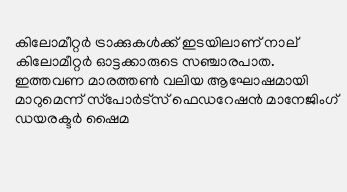കിലോമീറ്റര്‍ ട്രാക്കുകള്‍ക്ക് ഇടയിലാണ് നാല് കിലോമീറ്റര്‍ ഓട്ടക്കാരുടെ സഞ്ചാരപാത.
ഇത്തവണ മാരത്തണ്‍ വലിയ ആഘോഷമായി മാറുമെന്ന് സ്‌പോര്‍ട്‌സ് ഫെഡറേഷന്‍ മാനേജിംഗ് ഡയരക്ടര്‍ ഷൈമ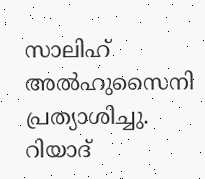സാലിഹ് അല്‍ഹുസൈനി പ്രത്യാശിച്ചു. റിയാദ്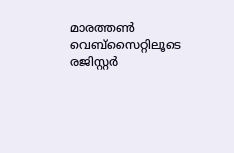മാരത്തണ്‍ വെബ്‌സൈറ്റിലൂടെ രജിസ്റ്റര്‍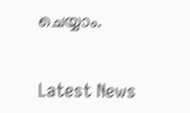ചെയ്യാം.


Latest News